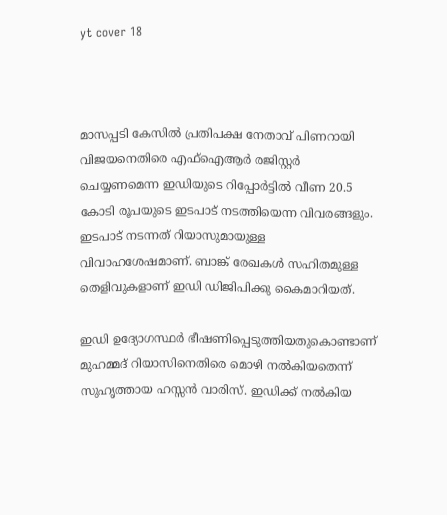yt cover 18



മാസപ്പടി കേസില്‍ പ്രതിപക്ഷ നേതാവ് പിണറായി വിജയനെതിരെ എഫ്ഐആര്‍ രജിസ്റ്റര്‍ ചെയ്യണമെന്ന ഇഡിയുടെ റിപ്പോര്‍ട്ടില്‍ വീണ 20.5 കോടി രൂപയുടെ ഇടപാട് നടത്തിയെന്ന വിവരങ്ങളും. ഇടപാട് നടന്നത് റിയാസുമായുള്ള വിവാഹശേഷമാണ്. ബാങ്ക് രേഖകള്‍ സഹിതമുള്ള തെളിവുകളാണ് ഇഡി ഡിജിപിക്കു കൈമാറിയത്.

ഇഡി ഉദ്യോഗസ്ഥര്‍ ഭീഷണിപ്പെടുത്തിയതുകൊണ്ടാണ് മുഹമ്മദ് റിയാസിനെതിരെ മൊഴി നല്‍കിയതെന്ന് സുഹൃത്തായ ഹസ്സന്‍ വാരിസ്. ഇഡിക്ക് നല്‍കിയ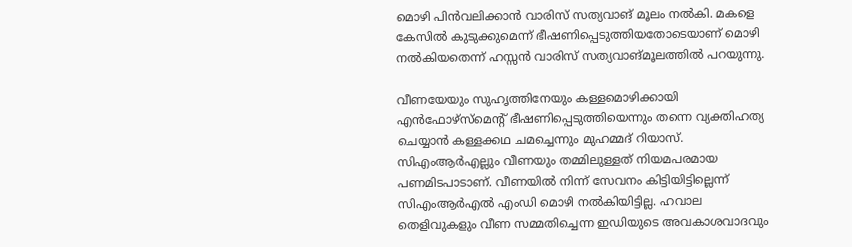മൊഴി പിന്‍വലിക്കാന്‍ വാരിസ് സത്യവാങ് മൂലം നല്‍കി. മകളെ കേസില്‍ കുടുക്കുമെന്ന് ഭീഷണിപ്പെടുത്തിയതോടെയാണ് മൊഴി നല്‍കിയതെന്ന് ഹസ്സന്‍ വാരിസ് സത്യവാങ്മൂലത്തില്‍ പറയുന്നു.

വീണയേയും സുഹൃത്തിനേയും കള്ളമൊഴിക്കായി എന്‍ഫോഴ്സ്മെന്റ് ഭീഷണിപ്പെടുത്തിയെന്നും തന്നെ വ്യക്തിഹത്യ ചെയ്യാന്‍ കള്ളക്കഥ ചമച്ചെന്നും മുഹമ്മദ് റിയാസ്. സിഎംആര്‍എല്ലും വീണയും തമ്മിലുള്ളത് നിയമപരമായ പണമിടപാടാണ്. വീണയില്‍ നിന്ന് സേവനം കിട്ടിയിട്ടില്ലെന്ന് സിഎംആര്‍എല്‍ എംഡി മൊഴി നല്‍കിയിട്ടില്ല. ഹവാല തെളിവുകളും വീണ സമ്മതിച്ചെന്ന ഇഡിയുടെ അവകാശവാദവും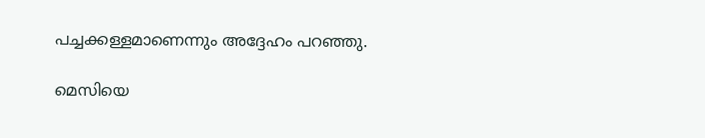പച്ചക്കള്ളമാണെന്നും അദ്ദേഹം പറഞ്ഞു.

മെസിയെ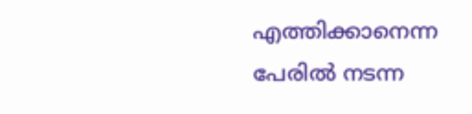എത്തിക്കാനെന്ന പേരില്‍ നടന്ന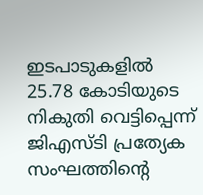ഇടപാടുകളില്‍ 25.78 കോടിയുടെ നികുതി വെട്ടിപ്പെന്ന് ജിഎസ്ടി പ്രത്യേക സംഘത്തിന്റെ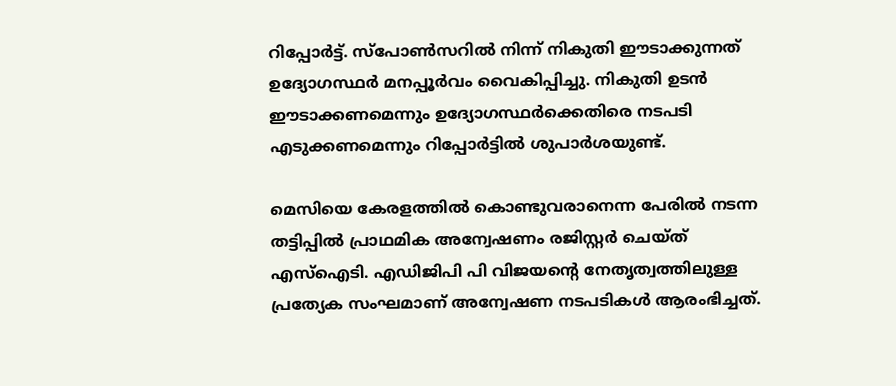റിപ്പോര്‍ട്ട്. സ്പോണ്‍സറില്‍ നിന്ന് നികുതി ഈടാക്കുന്നത് ഉദ്യോഗസ്ഥര്‍ മനപ്പൂര്‍വം വൈകിപ്പിച്ചു. നികുതി ഉടന്‍ ഈടാക്കണമെന്നും ഉദ്യോഗസ്ഥര്‍ക്കെതിരെ നടപടി എടുക്കണമെന്നും റിപ്പോര്‍ട്ടില്‍ ശുപാര്‍ശയുണ്ട്.

മെസിയെ കേരളത്തില്‍ കൊണ്ടുവരാനെന്ന പേരില്‍ നടന്ന തട്ടിപ്പില്‍ പ്രാഥമിക അന്വേഷണം രജിസ്റ്റര്‍ ചെയ്ത് എസ്ഐടി. എഡിജിപി പി വിജയന്റെ നേതൃത്വത്തിലുള്ള പ്രത്യേക സംഘമാണ് അന്വേഷണ നടപടികള്‍ ആരംഭിച്ചത്.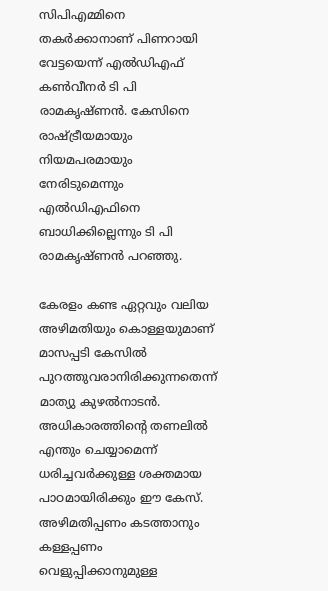സിപിഎമ്മിനെ തകര്‍ക്കാനാണ് പിണറായി വേട്ടയെന്ന് എല്‍ഡിഎഫ് കണ്‍വീനര്‍ ടി പി രാമകൃഷ്ണന്‍. കേസിനെ രാഷ്ട്രീയമായും നിയമപരമായും നേരിടുമെന്നും എല്‍ഡിഎഫിനെ ബാധിക്കില്ലെന്നും ടി പി രാമകൃഷ്ണന്‍ പറഞ്ഞു.

കേരളം കണ്ട ഏറ്റവും വലിയ അഴിമതിയും കൊള്ളയുമാണ് മാസപ്പടി കേസില്‍ പുറത്തുവരാനിരിക്കുന്നതെന്ന് മാത്യു കുഴല്‍നാടന്‍. അധികാരത്തിന്റെ തണലില്‍ എന്തും ചെയ്യാമെന്ന് ധരിച്ചവര്‍ക്കുള്ള ശക്തമായ പാഠമായിരിക്കും ഈ കേസ്. അഴിമതിപ്പണം കടത്താനും കള്ളപ്പണം വെളുപ്പിക്കാനുമുള്ള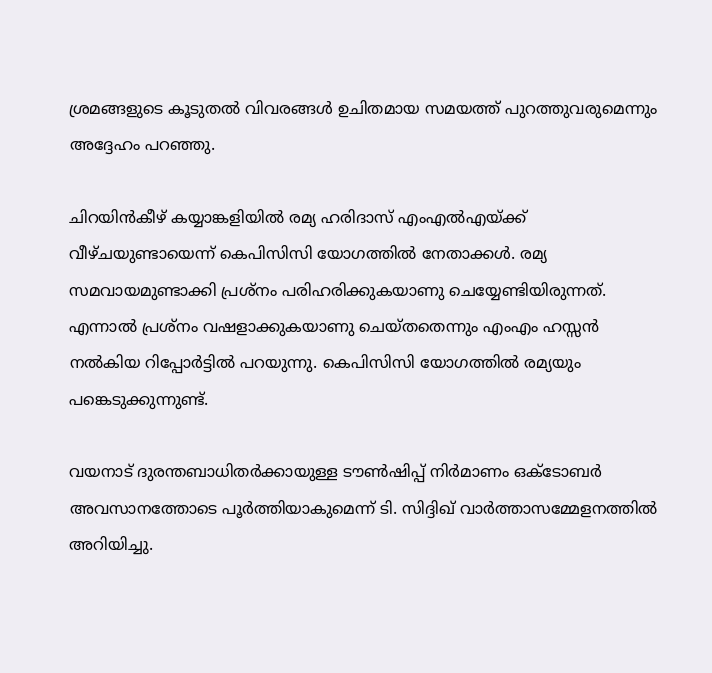ശ്രമങ്ങളുടെ കൂടുതല്‍ വിവരങ്ങള്‍ ഉചിതമായ സമയത്ത് പുറത്തുവരുമെന്നും അദ്ദേഹം പറഞ്ഞു.

ചിറയിന്‍കീഴ് കയ്യാങ്കളിയില്‍ രമ്യ ഹരിദാസ് എംഎല്‍എയ്ക്ക് വീഴ്ചയുണ്ടായെന്ന് കെപിസിസി യോഗത്തില്‍ നേതാക്കള്‍. രമ്യ സമവായമുണ്ടാക്കി പ്രശ്നം പരിഹരിക്കുകയാണു ചെയ്യേണ്ടിയിരുന്നത്. എന്നാല്‍ പ്രശ്നം വഷളാക്കുകയാണു ചെയ്തതെന്നും എംഎം ഹസ്സന്‍ നല്‍കിയ റിപ്പോര്‍ട്ടില്‍ പറയുന്നു. കെപിസിസി യോഗത്തില്‍ രമ്യയും പങ്കെടുക്കുന്നുണ്ട്.

വയനാട് ദുരന്തബാധിതര്‍ക്കായുള്ള ടൗണ്‍ഷിപ്പ് നിര്‍മാണം ഒക്ടോബര്‍ അവസാനത്തോടെ പൂര്‍ത്തിയാകുമെന്ന് ടി. സിദ്ദിഖ് വാര്‍ത്താസമ്മേളനത്തില്‍ അറിയിച്ചു.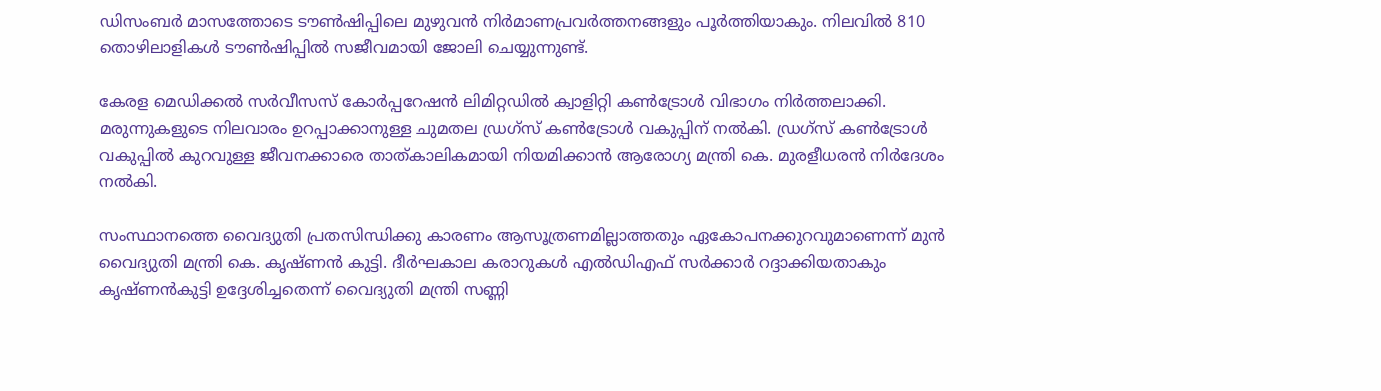ഡിസംബര്‍ മാസത്തോടെ ടൗണ്‍ഷിപ്പിലെ മുഴുവന്‍ നിര്‍മാണപ്രവര്‍ത്തനങ്ങളും പൂര്‍ത്തിയാകും. നിലവില്‍ 810 തൊഴിലാളികള്‍ ടൗണ്‍ഷിപ്പില്‍ സജീവമായി ജോലി ചെയ്യുന്നുണ്ട്.

കേരള മെഡിക്കല്‍ സര്‍വീസസ് കോര്‍പ്പറേഷന്‍ ലിമിറ്റഡില്‍ ക്വാളിറ്റി കണ്‍ട്രോള്‍ വിഭാഗം നിര്‍ത്തലാക്കി. മരുന്നുകളുടെ നിലവാരം ഉറപ്പാക്കാനുള്ള ചുമതല ഡ്രഗ്സ് കണ്‍ട്രോള്‍ വകുപ്പിന് നല്‍കി. ഡ്രഗ്സ് കണ്‍ട്രോള്‍ വകുപ്പില്‍ കുറവുള്ള ജീവനക്കാരെ താത്കാലികമായി നിയമിക്കാന്‍ ആരോഗ്യ മന്ത്രി കെ. മുരളീധരന്‍ നിര്‍ദേശം നല്‍കി.

സംസ്ഥാനത്തെ വൈദ്യുതി പ്രതസിന്ധിക്കു കാരണം ആസൂത്രണമില്ലാത്തതും ഏകോപനക്കുറവുമാണെന്ന് മുന്‍ വൈദ്യുതി മന്ത്രി കെ. കൃഷ്ണന്‍ കുട്ടി. ദീര്‍ഘകാല കരാറുകള്‍ എല്‍ഡിഎഫ് സര്‍ക്കാര്‍ റദ്ദാക്കിയതാകും കൃഷ്ണന്‍കുട്ടി ഉദ്ദേശിച്ചതെന്ന് വൈദ്യുതി മന്ത്രി സണ്ണി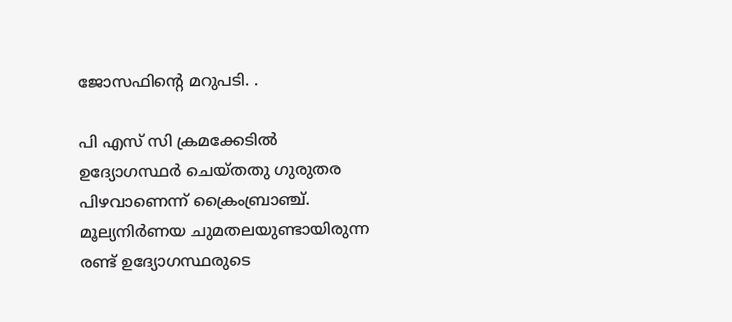ജോസഫിന്റെ മറുപടി. .

പി എസ് സി ക്രമക്കേടില്‍ ഉദ്യോഗസ്ഥര്‍ ചെയ്തതു ഗുരുതര പിഴവാണെന്ന് ക്രൈംബ്രാഞ്ച്. മൂല്യനിര്‍ണയ ചുമതലയുണ്ടായിരുന്ന രണ്ട് ഉദ്യോഗസ്ഥരുടെ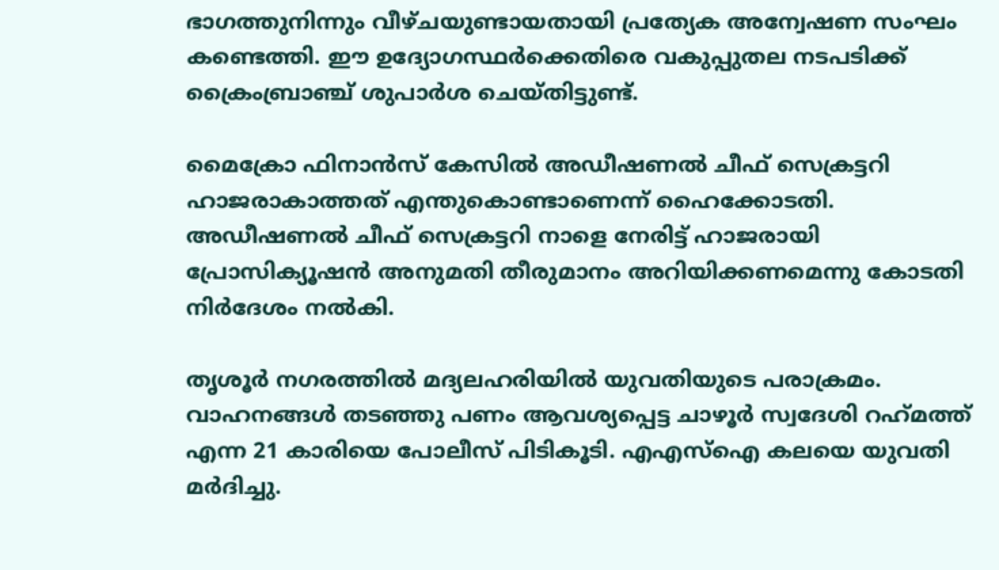ഭാഗത്തുനിന്നും വീഴ്ചയുണ്ടായതായി പ്രത്യേക അന്വേഷണ സംഘം കണ്ടെത്തി. ഈ ഉദ്യോഗസ്ഥര്‍ക്കെതിരെ വകുപ്പുതല നടപടിക്ക് ക്രൈംബ്രാഞ്ച് ശുപാര്‍ശ ചെയ്തിട്ടുണ്ട്.

മൈക്രോ ഫിനാന്‍സ് കേസില്‍ അഡീഷണല്‍ ചീഫ് സെക്രട്ടറി ഹാജരാകാത്തത് എന്തുകൊണ്ടാണെന്ന് ഹൈക്കോടതി. അഡീഷണല്‍ ചീഫ് സെക്രട്ടറി നാളെ നേരിട്ട് ഹാജരായി പ്രോസിക്യൂഷന്‍ അനുമതി തീരുമാനം അറിയിക്കണമെന്നു കോടതി നിര്‍ദേശം നല്‍കി.

തൃശൂര്‍ നഗരത്തില്‍ മദ്യലഹരിയില്‍ യുവതിയുടെ പരാക്രമം. വാഹനങ്ങള്‍ തടഞ്ഞു പണം ആവശ്യപ്പെട്ട ചാഴൂര്‍ സ്വദേശി റഹ്‌മത്ത് എന്ന 21 കാരിയെ പോലീസ് പിടികൂടി. എഎസ്ഐ കലയെ യുവതി മര്‍ദിച്ചു.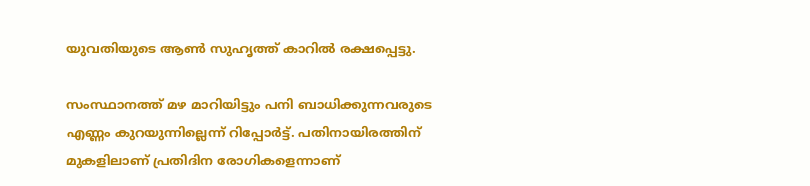യുവതിയുടെ ആണ്‍ സുഹൃത്ത് കാറില്‍ രക്ഷപ്പെട്ടു.

സംസ്ഥാനത്ത് മഴ മാറിയിട്ടും പനി ബാധിക്കുന്നവരുടെ എണ്ണം കുറയുന്നില്ലെന്ന് റിപ്പോര്‍ട്ട്. പതിനായിരത്തിന് മുകളിലാണ് പ്രതിദിന രോഗികളെന്നാണ്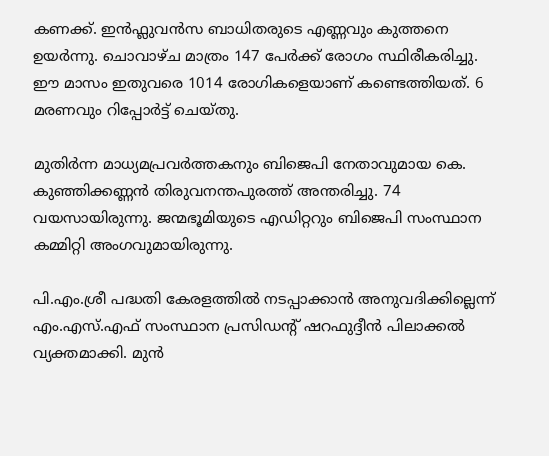കണക്ക്. ഇന്‍ഫ്ലുവന്‍സ ബാധിതരുടെ എണ്ണവും കുത്തനെ ഉയര്‍ന്നു. ചൊവാഴ്ച മാത്രം 147 പേര്‍ക്ക് രോഗം സ്ഥിരീകരിച്ചു. ഈ മാസം ഇതുവരെ 1014 രോഗികളെയാണ് കണ്ടെത്തിയത്. 6 മരണവും റിപ്പോര്‍ട്ട് ചെയ്തു.

മുതിര്‍ന്ന മാധ്യമപ്രവര്‍ത്തകനും ബിജെപി നേതാവുമായ കെ. കുഞ്ഞിക്കണ്ണന്‍ തിരുവനന്തപുരത്ത് അന്തരിച്ചു. 74 വയസായിരുന്നു. ജന്മഭൂമിയുടെ എഡിറ്ററും ബിജെപി സംസ്ഥാന കമ്മിറ്റി അംഗവുമായിരുന്നു.

പി.എം.ശ്രീ പദ്ധതി കേരളത്തില്‍ നടപ്പാക്കാന്‍ അനുവദിക്കില്ലെന്ന് എം.എസ്.എഫ് സംസ്ഥാന പ്രസിഡന്റ് ഷറഫുദ്ദീന്‍ പിലാക്കല്‍ വ്യക്തമാക്കി. മുന്‍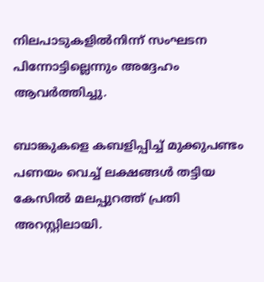നിലപാടുകളില്‍നിന്ന് സംഘടന പിന്നോട്ടില്ലെന്നും അദ്ദേഹം ആവര്‍ത്തിച്ചു.

ബാങ്കുകളെ കബളിപ്പിച്ച് മുക്കുപണ്ടം പണയം വെച്ച് ലക്ഷങ്ങള്‍ തട്ടിയ കേസില്‍ മലപ്പുറത്ത് പ്രതി അറസ്റ്റിലായി.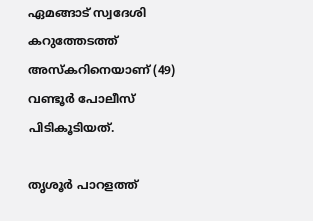ഏമങ്ങാട് സ്വദേശി കറുത്തേടത്ത് അസ്‌കറിനെയാണ് (49) വണ്ടൂര്‍ പോലീസ് പിടികൂടിയത്.

തൃശൂര്‍ പാറളത്ത്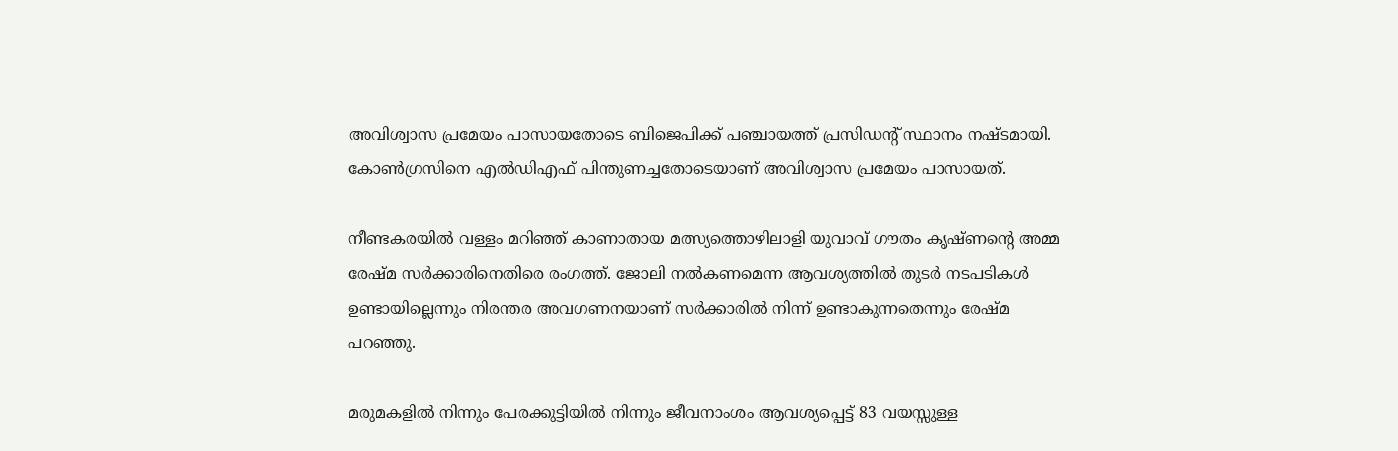അവിശ്വാസ പ്രമേയം പാസായതോടെ ബിജെപിക്ക് പഞ്ചായത്ത് പ്രസിഡന്റ് സ്ഥാനം നഷ്ടമായി. കോണ്‍ഗ്രസിനെ എല്‍ഡിഎഫ് പിന്തുണച്ചതോടെയാണ് അവിശ്വാസ പ്രമേയം പാസായത്.

നീണ്ടകരയില്‍ വള്ളം മറിഞ്ഞ് കാണാതായ മത്സ്യത്തൊഴിലാളി യുവാവ് ഗൗതം കൃഷ്ണന്റെ അമ്മ രേഷ്മ സര്‍ക്കാരിനെതിരെ രംഗത്ത്. ജോലി നല്‍കണമെന്ന ആവശ്യത്തില്‍ തുടര്‍ നടപടികള്‍ ഉണ്ടായില്ലെന്നും നിരന്തര അവഗണനയാണ് സര്‍ക്കാരില്‍ നിന്ന് ഉണ്ടാകുന്നതെന്നും രേഷ്മ പറഞ്ഞു.

മരുമകളില്‍ നിന്നും പേരക്കുട്ടിയില്‍ നിന്നും ജീവനാംശം ആവശ്യപ്പെട്ട് 83 വയസ്സുള്ള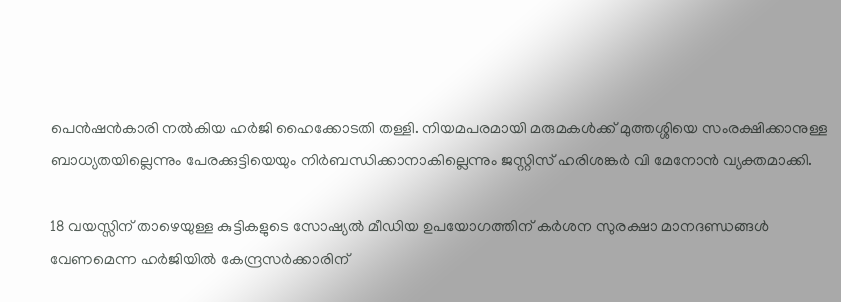പെന്‍ഷന്‍കാരി നല്‍കിയ ഹര്‍ജി ഹൈക്കോടതി തള്ളി. നിയമപരമായി മരുമകള്‍ക്ക് മുത്തശ്ശിയെ സംരക്ഷിക്കാനുള്ള ബാധ്യതയില്ലെന്നും പേരക്കുട്ടിയെയും നിര്‍ബന്ധിക്കാനാകില്ലെന്നും ജസ്റ്റിസ് ഹരിശങ്കര്‍ വി മേനോന്‍ വ്യക്തമാക്കി.

18 വയസ്സിന് താഴെയുള്ള കുട്ടികളുടെ സോഷ്യല്‍ മീഡിയ ഉപയോഗത്തിന് കര്‍ശന സുരക്ഷാ മാനദണ്ഡങ്ങള്‍ വേണമെന്ന ഹര്‍ജിയില്‍ കേന്ദ്രസര്‍ക്കാരിന്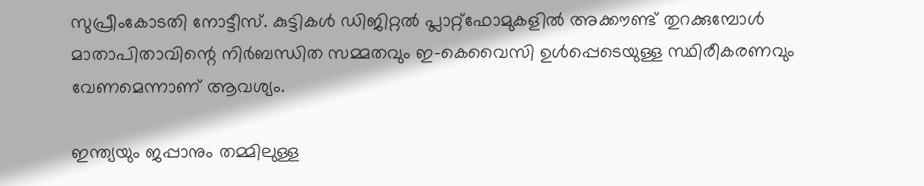സുപ്രീംകോടതി നോട്ടീസ്. കുട്ടികള്‍ ഡിജിറ്റല്‍ പ്ലാറ്റ്‌ഫോമുകളില്‍ അക്കൗണ്ട് തുറക്കുമ്പോള്‍ മാതാപിതാവിന്റെ നിര്‍ബന്ധിത സമ്മതവും ഇ-കെവൈസി ഉള്‍പ്പെടെയുള്ള സ്ഥിരീകരണവും വേണമെന്നാണ് ആവശ്യം.

ഇന്ത്യയും ജപ്പാനും തമ്മിലുള്ള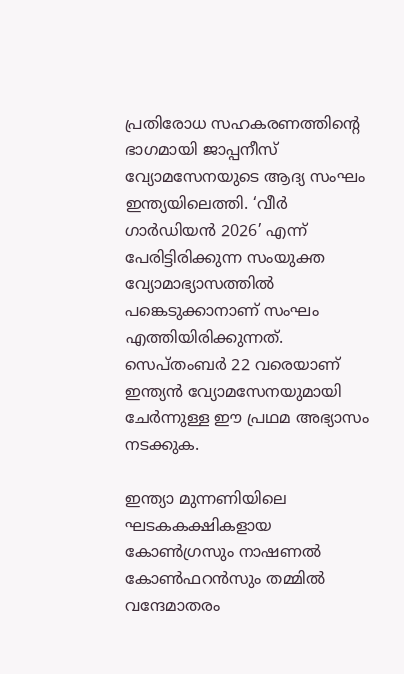പ്രതിരോധ സഹകരണത്തിന്റെ ഭാഗമായി ജാപ്പനീസ് വ്യോമസേനയുടെ ആദ്യ സംഘം ഇന്ത്യയിലെത്തി. ‘വീര്‍ ഗാര്‍ഡിയന്‍ 2026’ എന്ന് പേരിട്ടിരിക്കുന്ന സംയുക്ത വ്യോമാഭ്യാസത്തില്‍ പങ്കെടുക്കാനാണ് സംഘം എത്തിയിരിക്കുന്നത്. സെപ്തംബര്‍ 22 വരെയാണ് ഇന്ത്യന്‍ വ്യോമസേനയുമായി ചേര്‍ന്നുള്ള ഈ പ്രഥമ അഭ്യാസം നടക്കുക.

ഇന്ത്യാ മുന്നണിയിലെ ഘടകകക്ഷികളായ കോണ്‍ഗ്രസും നാഷണല്‍ കോണ്‍ഫറന്‍സും തമ്മില്‍ വന്ദേമാതരം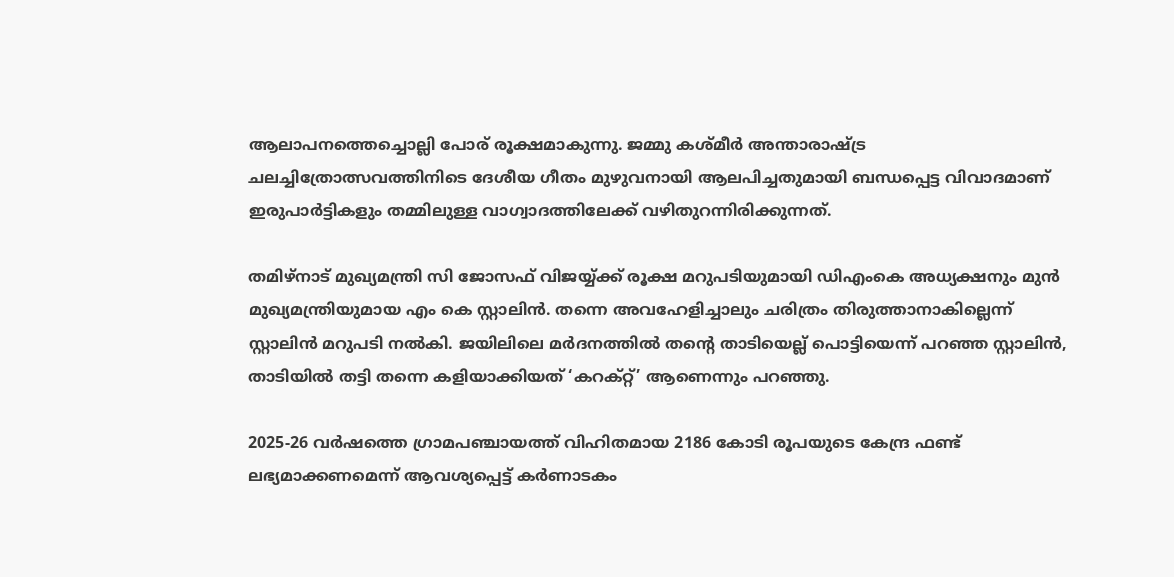ആലാപനത്തെച്ചൊല്ലി പോര് രൂക്ഷമാകുന്നു. ജമ്മു കശ്മീര്‍ അന്താരാഷ്ട്ര ചലച്ചിത്രോത്സവത്തിനിടെ ദേശീയ ഗീതം മുഴുവനായി ആലപിച്ചതുമായി ബന്ധപ്പെട്ട വിവാദമാണ് ഇരുപാര്‍ട്ടികളും തമ്മിലുള്ള വാഗ്വാദത്തിലേക്ക് വഴിതുറന്നിരിക്കുന്നത്.

തമിഴ്നാട് മുഖ്യമന്ത്രി സി ജോസഫ് വിജയ്യ്ക്ക് രൂക്ഷ മറുപടിയുമായി ഡിഎംകെ അധ്യക്ഷനും മുന്‍ മുഖ്യമന്ത്രിയുമായ എം കെ സ്റ്റാലിന്‍. തന്നെ അവഹേളിച്ചാലും ചരിത്രം തിരുത്താനാകില്ലെന്ന് സ്റ്റാലിന്‍ മറുപടി നല്‍കി. ജയിലിലെ മര്‍ദനത്തില്‍ തന്റെ താടിയെല്ല് പൊട്ടിയെന്ന് പറഞ്ഞ സ്റ്റാലിന്‍, താടിയില്‍ തട്ടി തന്നെ കളിയാക്കിയത് ‘കറക്റ്റ്’ ആണെന്നും പറഞ്ഞു.

2025-26 വര്‍ഷത്തെ ഗ്രാമപഞ്ചായത്ത് വിഹിതമായ 2186 കോടി രൂപയുടെ കേന്ദ്ര ഫണ്ട് ലഭ്യമാക്കണമെന്ന് ആവശ്യപ്പെട്ട് കര്‍ണാടകം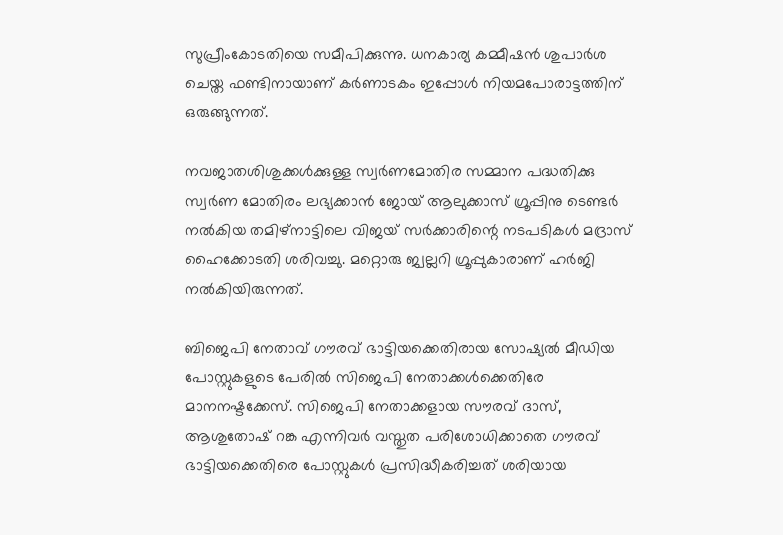സുപ്രീംകോടതിയെ സമീപിക്കുന്നു. ധനകാര്യ കമ്മീഷന്‍ ശുപാര്‍ശ ചെയ്ത ഫണ്ടിനായാണ് കര്‍ണാടകം ഇപ്പോള്‍ നിയമപോരാട്ടത്തിന് ഒരുങ്ങുന്നത്.

നവജാതശിശുക്കള്‍ക്കുള്ള സ്വര്‍ണമോതിര സമ്മാന പദ്ധതിക്കു സ്വര്‍ണ മോതിരം ലഭ്യക്കാന്‍ ജോയ് ആലുക്കാസ് ഗ്രൂപ്പിനു ടെണ്ടര്‍ നല്‍കിയ തമിഴ്നാട്ടിലെ വിജയ് സര്‍ക്കാരിന്റെ നടപടികള്‍ മദ്രാസ് ഹൈക്കോടതി ശരിവച്ചു. മറ്റൊരു ജ്വല്ലറി ഗ്രൂപ്പുകാരാണ് ഹര്‍ജി നല്‍കിയിരുന്നത്.

ബിജെപി നേതാവ് ഗൗരവ് ഭാട്ടിയക്കെതിരായ സോഷ്യല്‍ മീഡിയ പോസ്റ്റുകളുടെ പേരില്‍ സിജെപി നേതാക്കള്‍ക്കെതിരേ മാനനഷ്ടക്കേസ്. സിജെപി നേതാക്കളായ സൗരവ് ദാസ്, ആശുതോഷ് റങ്ക എന്നിവര്‍ വസ്തുത പരിശോധിക്കാതെ ഗൗരവ് ഭാട്ടിയക്കെതിരെ പോസ്റ്റുകള്‍ പ്രസിദ്ധീകരിച്ചത് ശരിയായ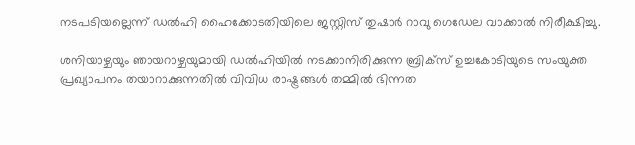നടപടിയല്ലെന്ന് ഡല്‍ഹി ഹൈക്കോടതിയിലെ ജസ്റ്റിസ് തുഷാര്‍ റാവു ഗെഡേല വാക്കാല്‍ നിരീക്ഷിച്ചു.

ശനിയാഴ്ചയും ഞായറാഴ്ചയുമായി ഡല്‍ഹിയില്‍ നടക്കാനിരിക്കുന്ന ബ്രിക്സ് ഉച്ചകോടിയുടെ സംയുക്ത പ്രഖ്യാപനം തയാറാക്കുന്നതില്‍ വിവിധ രാഷ്ട്രങ്ങള്‍ തമ്മില്‍ ഭിന്നത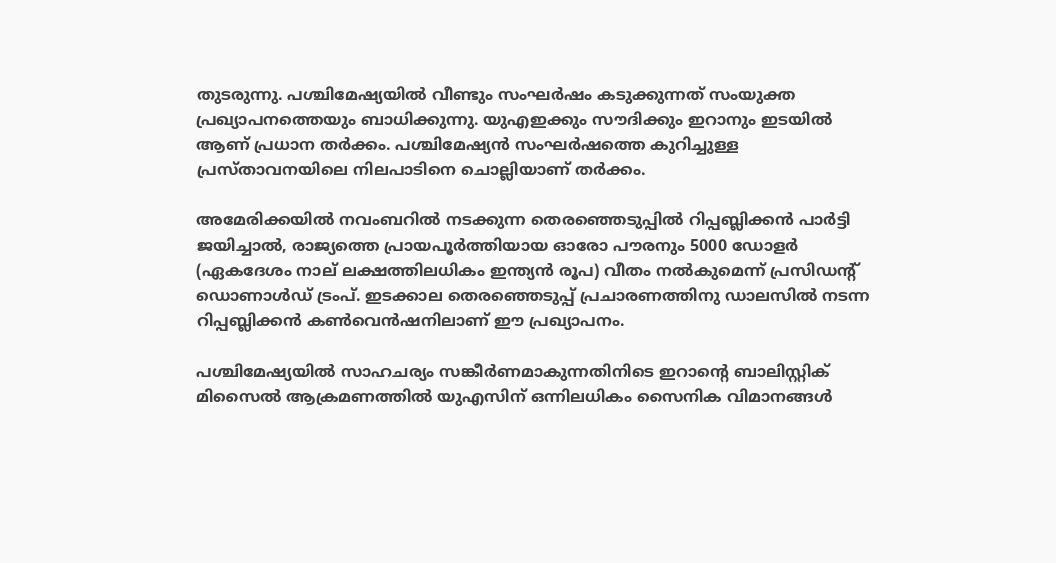തുടരുന്നു. പശ്ചിമേഷ്യയില്‍ വീണ്ടും സംഘര്‍ഷം കടുക്കുന്നത് സംയുക്ത പ്രഖ്യാപനത്തെയും ബാധിക്കുന്നു. യുഎഇക്കും സൗദിക്കും ഇറാനും ഇടയില്‍ ആണ് പ്രധാന തര്‍ക്കം. പശ്ചിമേഷ്യന്‍ സംഘര്‍ഷത്തെ കുറിച്ചുള്ള പ്രസ്താവനയിലെ നിലപാടിനെ ചൊല്ലിയാണ് തര്‍ക്കം.

അമേരിക്കയില്‍ നവംബറില്‍ നടക്കുന്ന തെരഞ്ഞെടുപ്പില്‍ റിപ്പബ്ലിക്കന്‍ പാര്‍ട്ടി ജയിച്ചാല്‍, രാജ്യത്തെ പ്രായപൂര്‍ത്തിയായ ഓരോ പൗരനും 5000 ഡോളര്‍ (ഏകദേശം നാല് ലക്ഷത്തിലധികം ഇന്ത്യന്‍ രൂപ) വീതം നല്‍കുമെന്ന് പ്രസിഡന്റ് ഡൊണാള്‍ഡ് ട്രംപ്. ഇടക്കാല തെരഞ്ഞെടുപ്പ് പ്രചാരണത്തിനു ഡാലസില്‍ നടന്ന റിപ്പബ്ലിക്കന്‍ കണ്‍വെന്‍ഷനിലാണ് ഈ പ്രഖ്യാപനം.

പശ്ചിമേഷ്യയില്‍ സാഹചര്യം സങ്കീര്‍ണമാകുന്നതിനിടെ ഇറാന്റെ ബാലിസ്റ്റിക് മിസൈല്‍ ആക്രമണത്തില്‍ യുഎസിന് ഒന്നിലധികം സൈനിക വിമാനങ്ങള്‍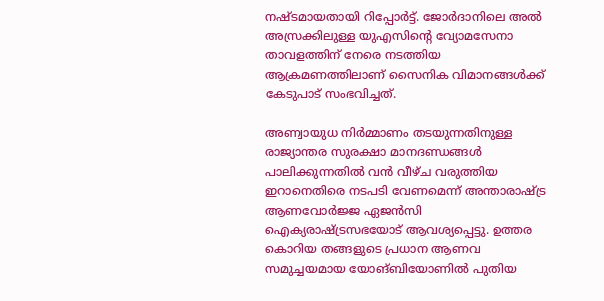നഷ്ടമായതായി റിപ്പോര്‍ട്ട്. ജോര്‍ദാനിലെ അല്‍ അസ്രക്കിലുള്ള യുഎസിന്റെ വ്യോമസേനാ താവളത്തിന് നേരെ നടത്തിയ ആക്രമണത്തിലാണ് സൈനിക വിമാനങ്ങള്‍ക്ക് കേടുപാട് സംഭവിച്ചത്.

അണ്വായുധ നിര്‍മ്മാണം തടയുന്നതിനുള്ള രാജ്യാന്തര സുരക്ഷാ മാനദണ്ഡങ്ങള്‍ പാലിക്കുന്നതില്‍ വന്‍ വീഴ്ച വരുത്തിയ ഇറാനെതിരെ നടപടി വേണമെന്ന് അന്താരാഷ്ട്ര ആണവോര്‍ജ്ജ ഏജന്‍സി ഐക്യരാഷ്ട്രസഭയോട് ആവശ്യപ്പെട്ടു. ഉത്തര കൊറിയ തങ്ങളുടെ പ്രധാന ആണവ സമുച്ചയമായ യോങ്ബിയോണില്‍ പുതിയ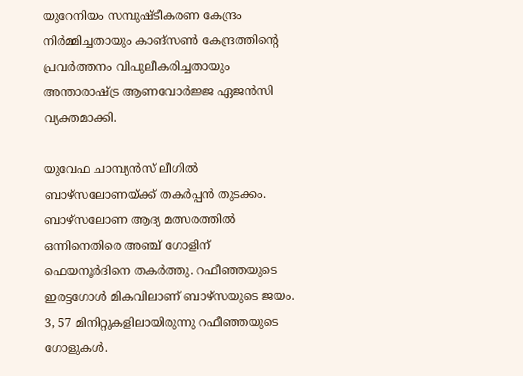യുറേനിയം സമ്പുഷ്ടീകരണ കേന്ദ്രം നിര്‍മ്മിച്ചതായും കാങ്സണ്‍ കേന്ദ്രത്തിന്റെ പ്രവര്‍ത്തനം വിപുലീകരിച്ചതായും അന്താരാഷ്ട്ര ആണവോര്‍ജ്ജ ഏജന്‍സി വ്യക്തമാക്കി.

യുവേഫ ചാമ്പ്യന്‍സ് ലീഗില്‍ ബാഴ്‌സലോണയ്ക്ക് തകര്‍പ്പന്‍ തുടക്കം. ബാഴ്‌സലോണ ആദ്യ മത്സരത്തില്‍ ഒന്നിനെതിരെ അഞ്ച് ഗോളിന് ഫെയനൂര്‍ദിനെ തകര്‍ത്തു. റഫീഞ്ഞയുടെ ഇരട്ടഗോള്‍ മികവിലാണ് ബാഴ്‌സയുടെ ജയം. 3, 57 മിനിറ്റുകളിലായിരുന്നു റഫീഞ്ഞയുടെ ഗോളുകള്‍.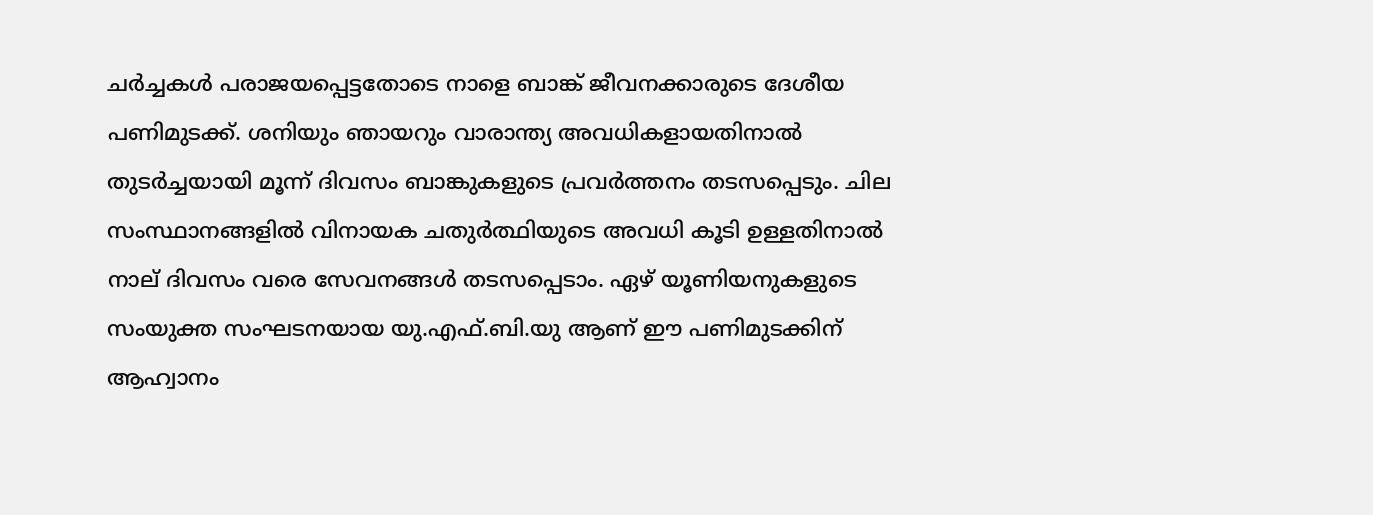ചര്‍ച്ചകള്‍ പരാജയപ്പെട്ടതോടെ നാളെ ബാങ്ക് ജീവനക്കാരുടെ ദേശീയ പണിമുടക്ക്. ശനിയും ഞായറും വാരാന്ത്യ അവധികളായതിനാല്‍ തുടര്‍ച്ചയായി മൂന്ന് ദിവസം ബാങ്കുകളുടെ പ്രവര്‍ത്തനം തടസപ്പെടും. ചില സംസ്ഥാനങ്ങളില്‍ വിനായക ചതുര്‍ത്ഥിയുടെ അവധി കൂടി ഉള്ളതിനാല്‍ നാല് ദിവസം വരെ സേവനങ്ങള്‍ തടസപ്പെടാം. ഏഴ് യൂണിയനുകളുടെ സംയുക്ത സംഘടനയായ യു.എഫ്.ബി.യു ആണ് ഈ പണിമുടക്കിന് ആഹ്വാനം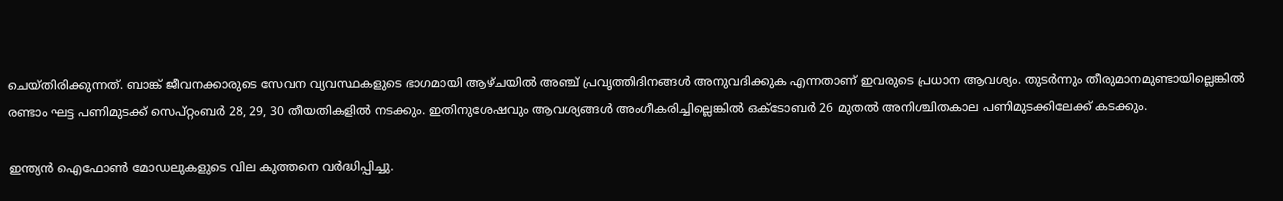ചെയ്തിരിക്കുന്നത്. ബാങ്ക് ജീവനക്കാരുടെ സേവന വ്യവസ്ഥകളുടെ ഭാഗമായി ആഴ്ചയില്‍ അഞ്ച് പ്രവൃത്തിദിനങ്ങള്‍ അനുവദിക്കുക എന്നതാണ് ഇവരുടെ പ്രധാന ആവശ്യം. തുടര്‍ന്നും തീരുമാനമുണ്ടായില്ലെങ്കില്‍ രണ്ടാം ഘട്ട പണിമുടക്ക് സെപ്റ്റംബര്‍ 28, 29, 30 തീയതികളില്‍ നടക്കും. ഇതിനുശേഷവും ആവശ്യങ്ങള്‍ അംഗീകരിച്ചില്ലെങ്കില്‍ ഒക്ടോബര്‍ 26 മുതല്‍ അനിശ്ചിതകാല പണിമുടക്കിലേക്ക് കടക്കും.

ഇന്ത്യന്‍ ഐഫോണ്‍ മോഡലുകളുടെ വില കുത്തനെ വര്‍ദ്ധിപ്പിച്ചു.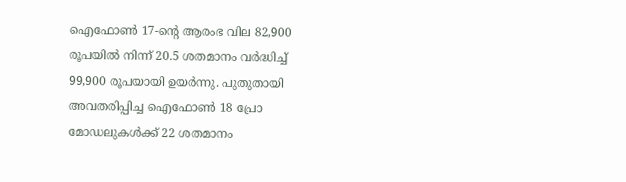ഐഫോണ്‍ 17-ന്റെ ആരംഭ വില 82,900 രൂപയില്‍ നിന്ന് 20.5 ശതമാനം വര്‍ദ്ധിച്ച് 99,900 രൂപയായി ഉയര്‍ന്നു. പുതുതായി അവതരിപ്പിച്ച ഐഫോണ്‍ 18 പ്രോ മോഡലുകള്‍ക്ക് 22 ശതമാനം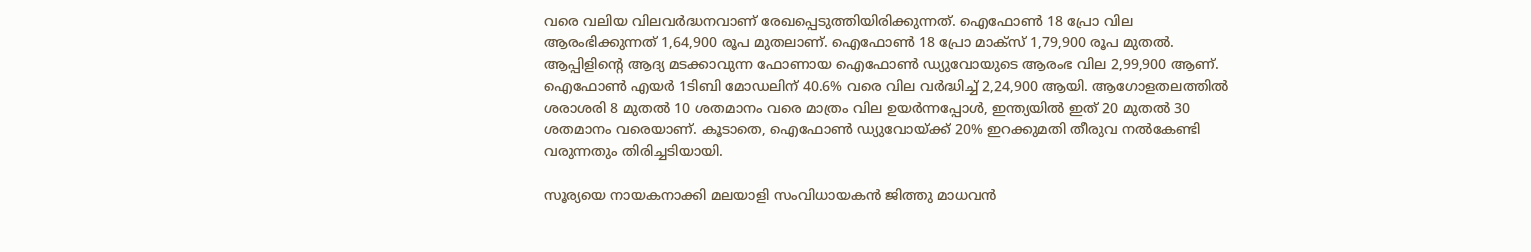വരെ വലിയ വിലവര്‍ദ്ധനവാണ് രേഖപ്പെടുത്തിയിരിക്കുന്നത്. ഐഫോണ്‍ 18 പ്രോ വില ആരംഭിക്കുന്നത് 1,64,900 രൂപ മുതലാണ്. ഐഫോണ്‍ 18 പ്രോ മാക്സ് 1,79,900 രൂപ മുതല്‍. ആപ്പിളിന്റെ ആദ്യ മടക്കാവുന്ന ഫോണായ ഐഫോണ്‍ ഡ്യുവോയുടെ ആരംഭ വില 2,99,900 ആണ്. ഐഫോണ്‍ എയര്‍ 1ടിബി മോഡലിന് 40.6% വരെ വില വര്‍ദ്ധിച്ച് 2,24,900 ആയി. ആഗോളതലത്തില്‍ ശരാശരി 8 മുതല്‍ 10 ശതമാനം വരെ മാത്രം വില ഉയര്‍ന്നപ്പോള്‍, ഇന്ത്യയില്‍ ഇത് 20 മുതല്‍ 30 ശതമാനം വരെയാണ്. കൂടാതെ, ഐഫോണ്‍ ഡ്യുവോയ്ക്ക് 20% ഇറക്കുമതി തീരുവ നല്‍കേണ്ടി വരുന്നതും തിരിച്ചടിയായി.

സൂര്യയെ നായകനാക്കി മലയാളി സംവിധായകന്‍ ജിത്തു മാധവന്‍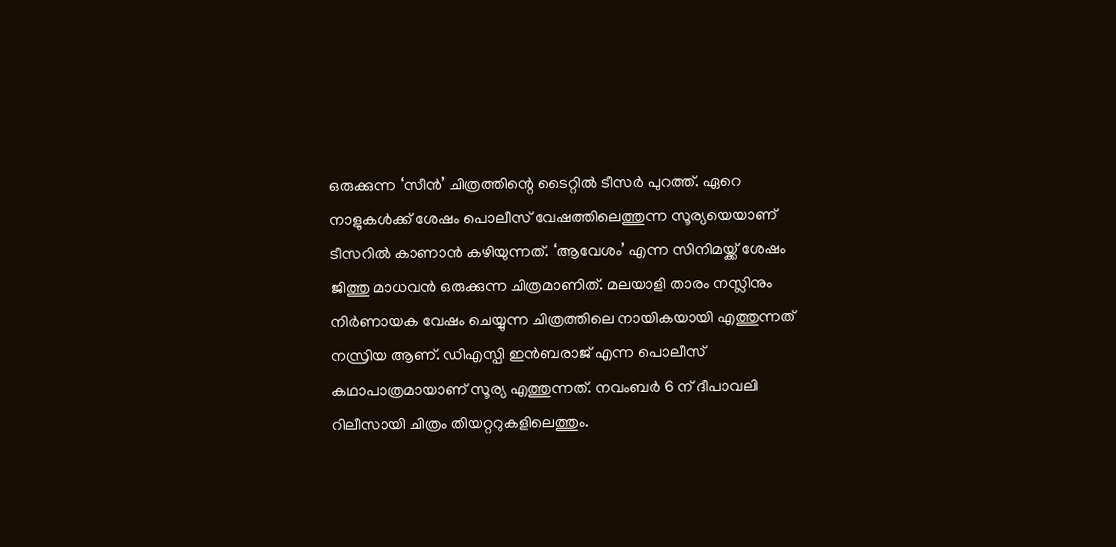ഒരുക്കുന്ന ‘സീന്‍’ ചിത്രത്തിന്റെ ടൈറ്റില്‍ ടീസര്‍ പുറത്ത്. ഏറെ നാളുകള്‍ക്ക് ശേഷം പൊലീസ് വേഷത്തിലെത്തുന്ന സൂര്യയെയാണ് ടീസറില്‍ കാണാന്‍ കഴിയുന്നത്. ‘ആവേശം’ എന്ന സിനിമയ്ക്ക് ശേഷം ജിത്തു മാധവന്‍ ഒരുക്കുന്ന ചിത്രമാണിത്. മലയാളി താരം നസ്ലിനും നിര്‍ണായക വേഷം ചെയ്യുന്ന ചിത്രത്തിലെ നായികയായി എത്തുന്നത് നസ്രിയ ആണ്. ഡിഎസ്പി ഇന്‍ബരാജ് എന്ന പൊലീസ് കഥാപാത്രമായാണ് സൂര്യ എത്തുന്നത്. നവംബര്‍ 6 ന് ദീപാവലി റിലീസായി ചിത്രം തിയറ്ററുകളിലെത്തും.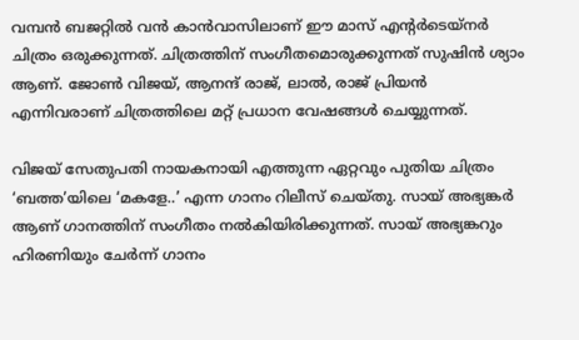വമ്പന്‍ ബജറ്റില്‍ വന്‍ കാന്‍വാസിലാണ് ഈ മാസ് എന്റര്‍ടെയ്നര്‍ ചിത്രം ഒരുക്കുന്നത്. ചിത്രത്തിന് സംഗീതമൊരുക്കുന്നത് സുഷിന്‍ ശ്യാം ആണ്. ജോണ്‍ വിജയ്, ആനന്ദ് രാജ്, ലാല്‍, രാജ് പ്രിയന്‍ എന്നിവരാണ് ചിത്രത്തിലെ മറ്റ് പ്രധാന വേഷങ്ങള്‍ ചെയ്യുന്നത്.

വിജയ് സേതുപതി നായകനായി എത്തുന്ന ഏറ്റവും പുതിയ ചിത്രം ‘ബത്ത’യിലെ ‘മകളേ..’ എന്ന ഗാനം റിലീസ് ചെയ്തു. സായ് അഭ്യങ്കര്‍ ആണ് ഗാനത്തിന് സംഗീതം നല്‍കിയിരിക്കുന്നത്. സായ് അഭ്യങ്കറും ഹിരണിയും ചേര്‍ന്ന് ഗാനം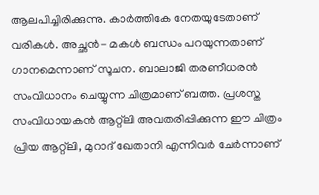ആലപിച്ചിരിക്കുന്നു. കാര്‍ത്തികേ നേതയുടേതാണ് വരികള്‍. അച്ഛന്‍- മകള്‍ ബന്ധം പറയുന്നതാണ് ഗാനമെന്നാണ് സൂചന. ബാലാജി തരണീധരന്‍ സംവിധാനം ചെയ്യുന്ന ചിത്രമാണ് ബത്ത. പ്രശസ്ത സംവിധായകന്‍ ആറ്റ്‌ലി അവതരിപ്പിക്കുന്ന ഈ ചിത്രം പ്രിയ ആറ്റ്‌ലി, മുറാദ് ഖേതാനി എന്നിവര്‍ ചേര്‍ന്നാണ്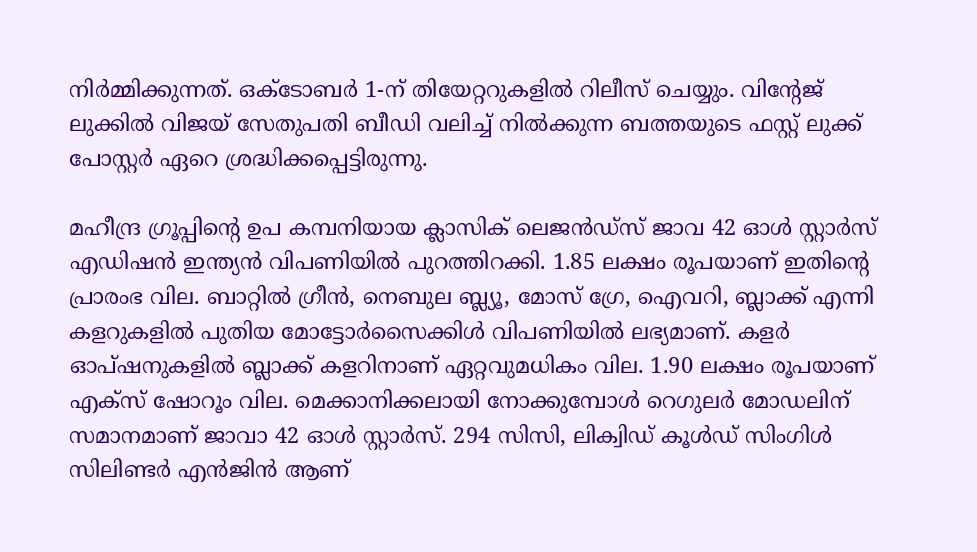നിര്‍മ്മിക്കുന്നത്. ഒക്ടോബര്‍ 1-ന് തിയേറ്ററുകളില്‍ റിലീസ് ചെയ്യും. വിന്റേജ് ലുക്കില്‍ വിജയ് സേതുപതി ബീഡി വലിച്ച് നില്‍ക്കുന്ന ബത്തയുടെ ഫസ്റ്റ് ലുക്ക് പോസ്റ്റര്‍ ഏറെ ശ്രദ്ധിക്കപ്പെട്ടിരുന്നു.

മഹീന്ദ്ര ഗ്രൂപ്പിന്റെ ഉപ കമ്പനിയായ ക്ലാസിക് ലെജന്‍ഡ്സ് ജാവ 42 ഓള്‍ സ്റ്റാര്‍സ് എഡിഷന്‍ ഇന്ത്യന്‍ വിപണിയില്‍ പുറത്തിറക്കി. 1.85 ലക്ഷം രൂപയാണ് ഇതിന്റെ പ്രാരംഭ വില. ബാറ്റില്‍ ഗ്രീന്‍, നെബുല ബ്ല്യൂ, മോസ് ഗ്രേ, ഐവറി, ബ്ലാക്ക് എന്നി കളറുകളില്‍ പുതിയ മോട്ടോര്‍സൈക്കിള്‍ വിപണിയില്‍ ലഭ്യമാണ്. കളര്‍ ഓപ്ഷനുകളില്‍ ബ്ലാക്ക് കളറിനാണ് ഏറ്റവുമധികം വില. 1.90 ലക്ഷം രൂപയാണ് എക്‌സ് ഷോറൂം വില. മെക്കാനിക്കലായി നോക്കുമ്പോള്‍ റെഗുലര്‍ മോഡലിന് സമാനമാണ് ജാവാ 42 ഓള്‍ സ്റ്റാര്‍സ്. 294 സിസി, ലിക്വിഡ് കൂള്‍ഡ് സിംഗിള്‍ സിലിണ്ടര്‍ എന്‍ജിന്‍ ആണ്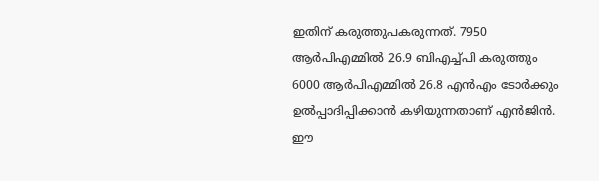ഇതിന് കരുത്തുപകരുന്നത്. 7950 ആര്‍പിഎമ്മില്‍ 26.9 ബിഎച്ച്പി കരുത്തും 6000 ആര്‍പിഎമ്മില്‍ 26.8 എന്‍എം ടോര്‍ക്കും ഉല്‍പ്പാദിപ്പിക്കാന്‍ കഴിയുന്നതാണ് എന്‍ജിന്‍. ഈ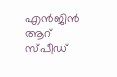എന്‍ജിന്‍ ആറ് സ്പീഡ്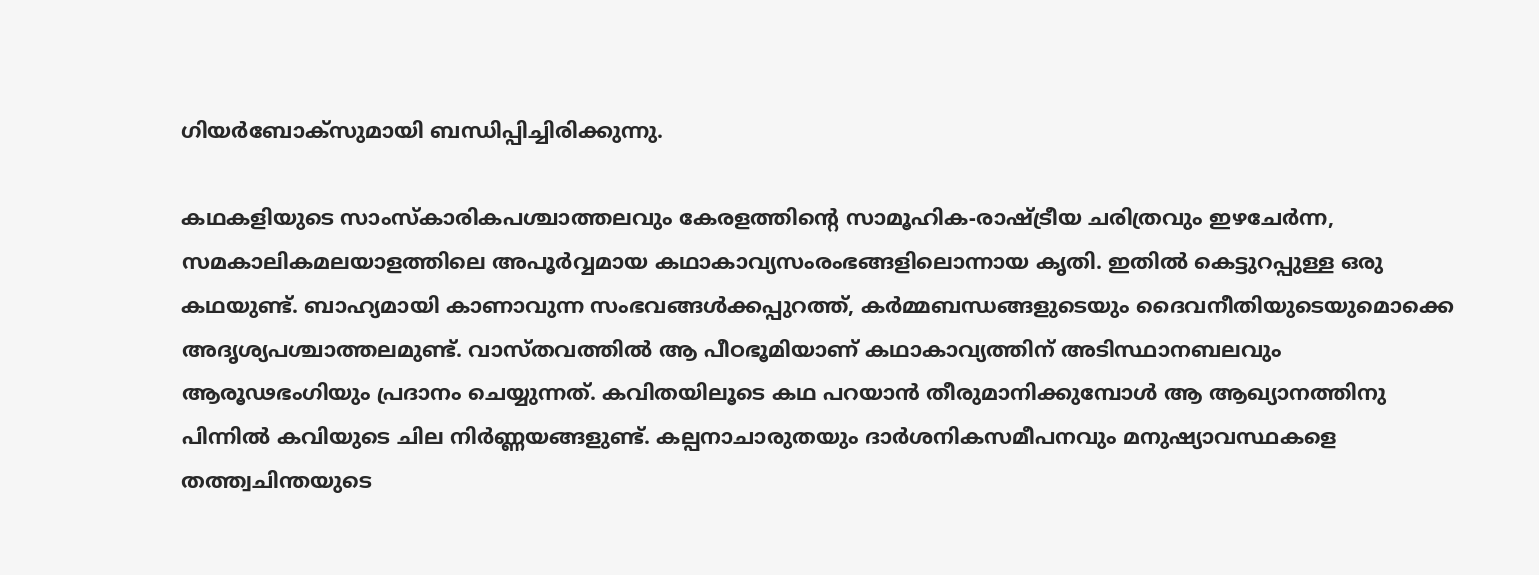ഗിയര്‍ബോക്‌സുമായി ബന്ധിപ്പിച്ചിരിക്കുന്നു.

കഥകളിയുടെ സാംസ്‌കാരികപശ്ചാത്തലവും കേരളത്തിന്റെ സാമൂഹിക-രാഷ്ട്രീയ ചരിത്രവും ഇഴചേര്‍ന്ന, സമകാലികമലയാളത്തിലെ അപൂര്‍വ്വമായ കഥാകാവ്യസംരംഭങ്ങളിലൊന്നായ കൃതി. ഇതില്‍ കെട്ടുറപ്പുള്ള ഒരു കഥയുണ്ട്. ബാഹ്യമായി കാണാവുന്ന സംഭവങ്ങള്‍ക്കപ്പുറത്ത്, കര്‍മ്മബന്ധങ്ങളുടെയും ദൈവനീതിയുടെയുമൊക്കെ അദൃശ്യപശ്ചാത്തലമുണ്ട്. വാസ്തവത്തില്‍ ആ പീഠഭൂമിയാണ് കഥാകാവ്യത്തിന് അടിസ്ഥാനബലവും ആരൂഢഭംഗിയും പ്രദാനം ചെയ്യുന്നത്. കവിതയിലൂടെ കഥ പറയാന്‍ തീരുമാനിക്കുമ്പോള്‍ ആ ആഖ്യാനത്തിനു പിന്നില്‍ കവിയുടെ ചില നിര്‍ണ്ണയങ്ങളുണ്ട്. കല്പനാചാരുതയും ദാര്‍ശനികസമീപനവും മനുഷ്യാവസ്ഥകളെ തത്ത്വചിന്തയുടെ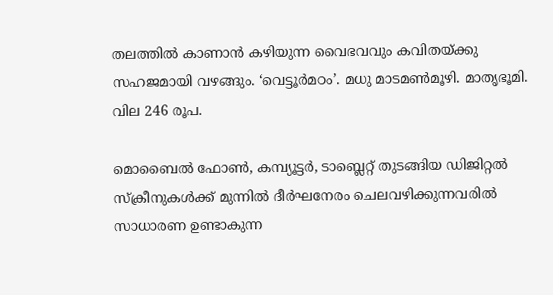തലത്തില്‍ കാണാന്‍ കഴിയുന്ന വൈഭവവും കവിതയ്ക്കു സഹജമായി വഴങ്ങും. ‘വെട്ടൂര്‍മഠം’. മധു മാടമണ്‍മൂഴി. മാതൃഭൂമി. വില 246 രൂപ.

മൊബൈല്‍ ഫോണ്‍, കമ്പ്യൂട്ടര്‍, ടാബ്ലെറ്റ് തുടങ്ങിയ ഡിജിറ്റല്‍ സ്‌ക്രീനുകള്‍ക്ക് മുന്നില്‍ ദീര്‍ഘനേരം ചെലവഴിക്കുന്നവരില്‍ സാധാരണ ഉണ്ടാകുന്ന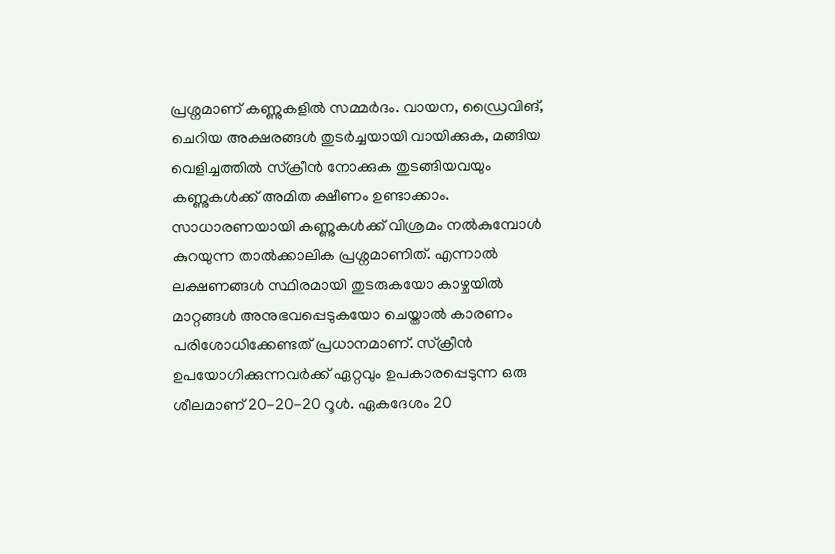പ്രശ്നമാണ് കണ്ണുകളില്‍ സമ്മര്‍ദം. വായന, ഡ്രൈവിങ്, ചെറിയ അക്ഷരങ്ങള്‍ തുടര്‍ച്ചയായി വായിക്കുക, മങ്ങിയ വെളിച്ചത്തില്‍ സ്‌ക്രീന്‍ നോക്കുക തുടങ്ങിയവയും കണ്ണുകള്‍ക്ക് അമിത ക്ഷീണം ഉണ്ടാക്കാം. സാധാരണയായി കണ്ണുകള്‍ക്ക് വിശ്രമം നല്‍കുമ്പോള്‍ കുറയുന്ന താല്‍ക്കാലിക പ്രശ്നമാണിത്. എന്നാല്‍ ലക്ഷണങ്ങള്‍ സ്ഥിരമായി തുടരുകയോ കാഴ്ചയില്‍ മാറ്റങ്ങള്‍ അനുഭവപ്പെടുകയോ ചെയ്താല്‍ കാരണം പരിശോധിക്കേണ്ടത് പ്രധാനമാണ്. സ്‌ക്രീന്‍ ഉപയോഗിക്കുന്നവര്‍ക്ക് ഏറ്റവും ഉപകാരപ്പെടുന്ന ഒരു ശീലമാണ് 20-20-20 റൂള്‍. ഏകദേശം 20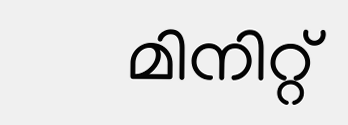മിനിറ്റ്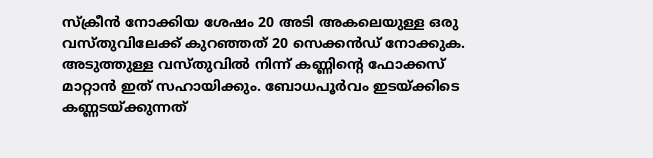സ്‌ക്രീന്‍ നോക്കിയ ശേഷം 20 അടി അകലെയുള്ള ഒരു വസ്തുവിലേക്ക് കുറഞ്ഞത് 20 സെക്കന്‍ഡ് നോക്കുക. അടുത്തുള്ള വസ്തുവില്‍ നിന്ന് കണ്ണിന്റെ ഫോക്കസ് മാറ്റാന്‍ ഇത് സഹായിക്കും. ബോധപൂര്‍വം ഇടയ്ക്കിടെ കണ്ണടയ്ക്കുന്നത്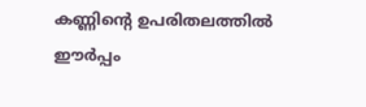കണ്ണിന്റെ ഉപരിതലത്തില്‍ ഈര്‍പ്പം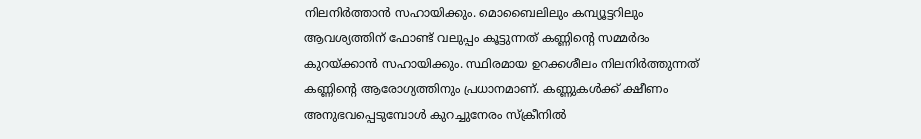നിലനിര്‍ത്താന്‍ സഹായിക്കും. മൊബൈലിലും കമ്പ്യൂട്ടറിലും ആവശ്യത്തിന് ഫോണ്ട് വലുപ്പം കൂട്ടുന്നത് കണ്ണിന്റെ സമ്മര്‍ദം കുറയ്ക്കാന്‍ സഹായിക്കും. സ്ഥിരമായ ഉറക്കശീലം നിലനിര്‍ത്തുന്നത് കണ്ണിന്റെ ആരോഗ്യത്തിനും പ്രധാനമാണ്. കണ്ണുകള്‍ക്ക് ക്ഷീണം അനുഭവപ്പെടുമ്പോള്‍ കുറച്ചുനേരം സ്‌ക്രീനില്‍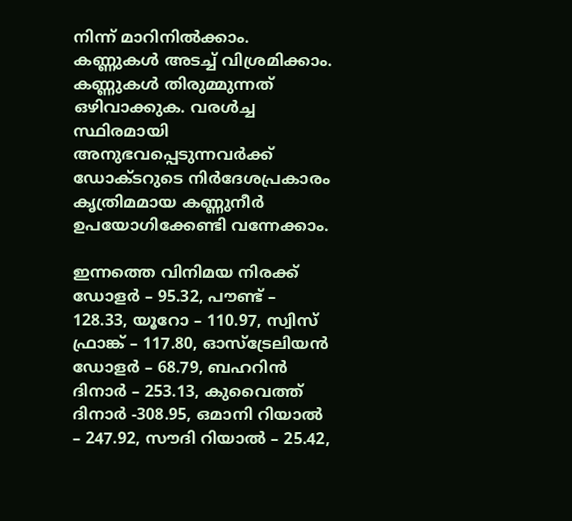നിന്ന് മാറിനില്‍ക്കാം. കണ്ണുകള്‍ അടച്ച് വിശ്രമിക്കാം. കണ്ണുകള്‍ തിരുമ്മുന്നത് ഒഴിവാക്കുക. വരള്‍ച്ച സ്ഥിരമായി അനുഭവപ്പെടുന്നവര്‍ക്ക് ഡോക്ടറുടെ നിര്‍ദേശപ്രകാരം കൃത്രിമമായ കണ്ണുനീര്‍ ഉപയോഗിക്കേണ്ടി വന്നേക്കാം.

ഇന്നത്തെ വിനിമയ നിരക്ക്
ഡോളര്‍ – 95.32, പൗണ്ട് – 128.33, യൂറോ – 110.97, സ്വിസ് ഫ്രാങ്ക് – 117.80, ഓസ്‌ട്രേലിയന്‍ ഡോളര്‍ – 68.79, ബഹറിന്‍ ദിനാര്‍ – 253.13, കുവൈത്ത് ദിനാര്‍ -308.95, ഒമാനി റിയാല്‍ – 247.92, സൗദി റിയാല്‍ – 25.42,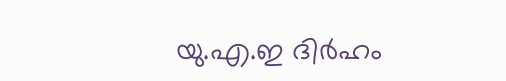യു.എ.ഇ ദിര്‍ഹം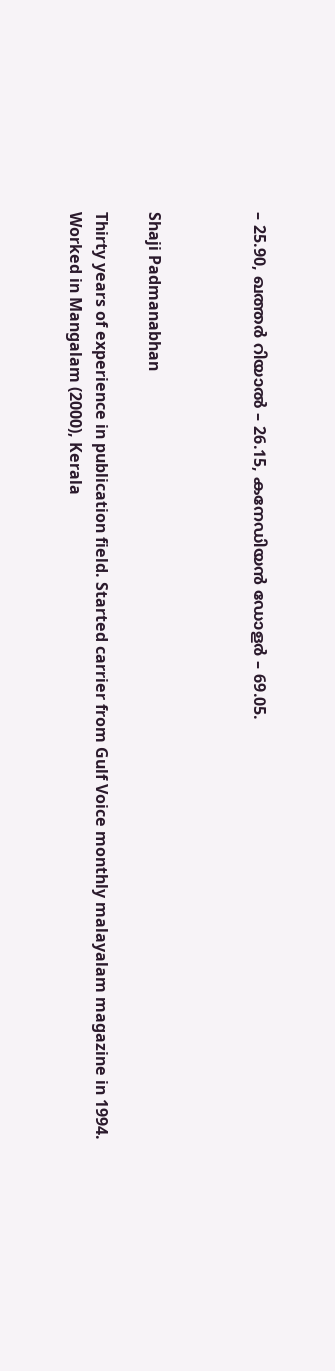– 25.90, ഖത്തര്‍ റിയാല്‍ – 26.15, കനേഡിയന്‍ ഡോളര്‍ – 69.05.



Shaji Padmanabhan

Thirty years of experience in publication field. Started carrier from Gulf Voice monthly malayalam magazine in 1994. Worked in Mangalam (2000), Kerala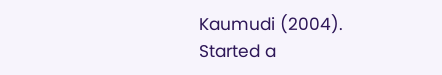Kaumudi (2004). Started a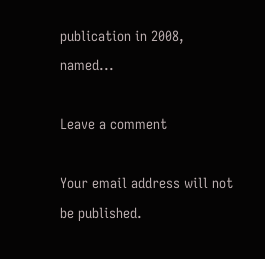publication in 2008, named...

Leave a comment

Your email address will not be published.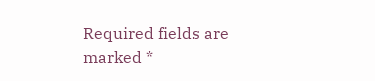Required fields are marked *